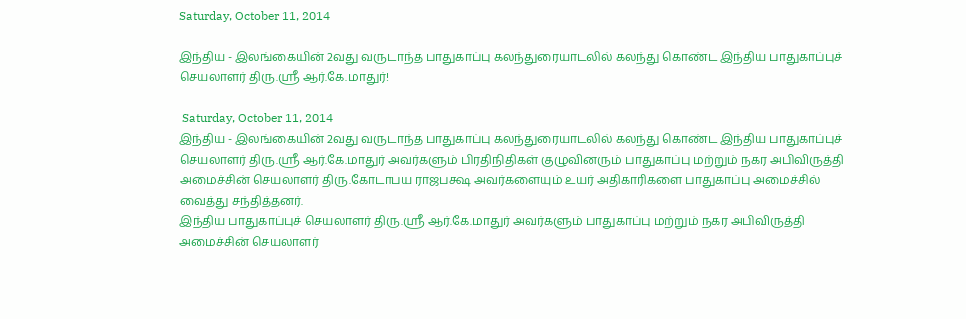Saturday, October 11, 2014

இந்திய - இலங்கையின் 2வது வருடாந்த பாதுகாப்பு கலந்துரையாடலில் கலந்து கொண்ட இந்திய பாதுகாப்புச் செயலாளர் திரு.ஸ்ரீ ஆர்.கே.மாதுர்!

 Saturday, October 11, 2014
இந்திய - இலங்கையின் 2வது வருடாந்த பாதுகாப்பு கலந்துரையாடலில் கலந்து கொண்ட இந்திய பாதுகாப்புச் செயலாளர் திரு.ஸ்ரீ ஆர்.கே.மாதுர் அவர்களும் பிரதிநிதிகள் குழுவினரும் பாதுகாப்பு மற்றும் நகர அபிவிருத்தி அமைச்சின் செயலாளர் திரு.கோடாபய ராஜபக்ஷ அவர்களையும் உயர் அதிகாரிகளை பாதுகாப்பு அமைச்சில் வைத்து சந்தித்தனர்.
இந்திய பாதுகாப்புச் செயலாளர் திரு.ஸ்ரீ ஆர்.கே.மாதுர் அவர்களும் பாதுகாப்பு மற்றும் நகர அபிவிருத்தி அமைச்சின் செயலாளர்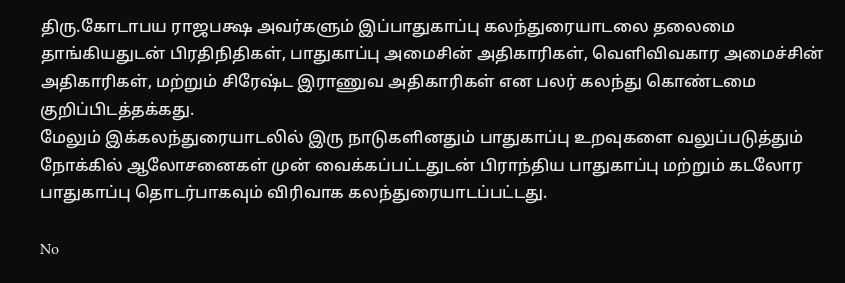திரு.கோடாபய ராஜபக்ஷ அவர்களும் இப்பாதுகாப்பு கலந்துரையாடலை தலைமை தாங்கியதுடன் பிரதிநிதிகள், பாதுகாப்பு அமைசின் அதிகாரிகள், வெளிவிவகார அமைச்சின் அதிகாரிகள், மற்றும் சிரேஷ்ட இராணுவ அதிகாரிகள் என பலர் கலந்து கொண்டமை குறிப்பிடத்தக்கது.
மேலும் இக்கலந்துரையாடலில் இரு நாடுகளினதும் பாதுகாப்பு உறவுகளை வலுப்படுத்தும் நோக்கில் ஆலோசனைகள் முன் வைக்கப்பட்டதுடன் பிராந்திய பாதுகாப்பு மற்றும் கடலோர பாதுகாப்பு தொடர்பாகவும் விரிவாக கலந்துரையாடப்பட்டது.

No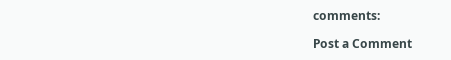comments:

Post a Comment